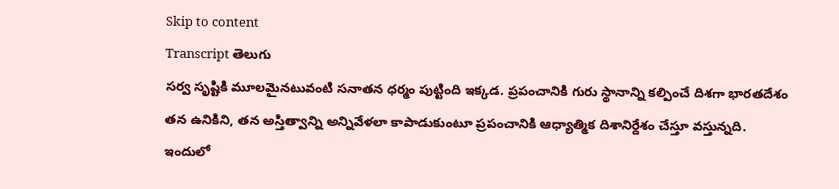Skip to content
Transcript తెలుగు
సర్వ సృష్టికి మూలమైనటువంటి సనాతన ధర్మం పుట్టింది ఇక్కడ. ప్రపంచానికి గురు స్థానాన్ని కల్పించే దిశగా భారతదేశం తన ఉనికిని, తన అస్తిత్వాన్ని అన్నివేళలా కాపాడుకుంటూ ప్రపంచానికి ఆధ్యాత్మిక దిశానిర్దేశం చేస్తూ వస్తున్నది. ఇందులో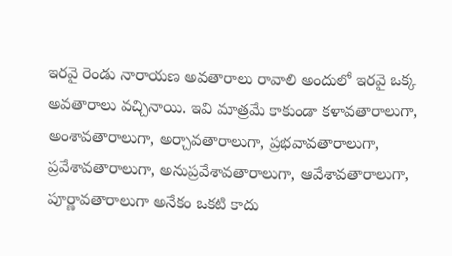ఇరవై రెండు నారాయణ అవతారాలు రావాలి అందులో ఇరవై ఒక్క అవతారాలు వచ్చినాయి. ఇవి మాత్రమే కాకుండా కళావతారాలుగా, అంశావతారాలుగా, అర్చావతారాలుగా, ప్రభవావతారాలుగా, ప్రవేశావతారాలుగా, అనుప్రవేశావతారాలుగా, ఆవేశావతారాలుగా, పూర్ణావతారాలుగా అనేకం ఒకటి కాదు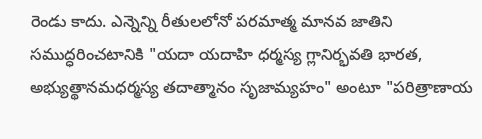రెండు కాదు. ఎన్నెన్ని రీతులలోనో పరమాత్మ మానవ జాతిని సముద్ధరించటానికి "యదా యదాహి ధర్మస్య గ్లానిర్భవతి భారత, అభ్యుత్థానమధర్మస్య తదాత్మానం సృజామ్యహం" అంటూ "పరిత్రాణాయ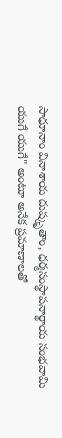సాధూనాం వినాశాయ దుష్కృతాం, ధర్మసంస్థాపనార్థాయ సంభవామి యుగే యుగే" అంటూ అనేక ప్రమాణాలతో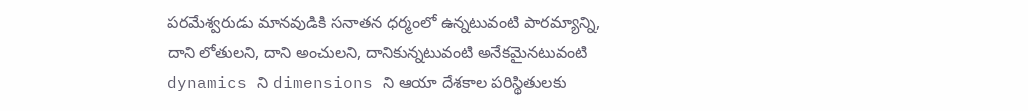పరమేశ్వరుడు మానవుడికి సనాతన ధర్మంలో ఉన్నటువంటి పారమ్యాన్ని, దాని లోతులని, దాని అంచులని, దానికున్నటువంటి అనేకమైనటువంటి dynamics ని dimensions ని ఆయా దేశకాల పరిస్థితులకు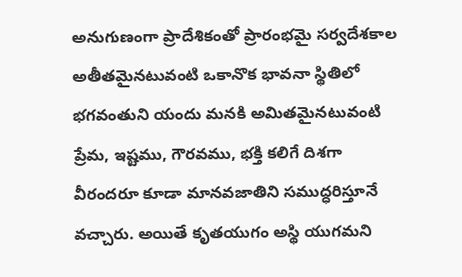అనుగుణంగా ప్రాదేశికంతో ప్రారంభమై సర్వదేశకాల అతీతమైనటువంటి ఒకానొక భావనా స్థితిలో భగవంతుని యందు మనకి అమితమైనటువంటి ప్రేమ, ఇష్టము, గౌరవము, భక్తి కలిగే దిశగా వీరందరూ కూడా మానవజాతిని సముద్ధరిస్తూనే వచ్చారు. అయితే కృతయుగం అస్థి యుగమని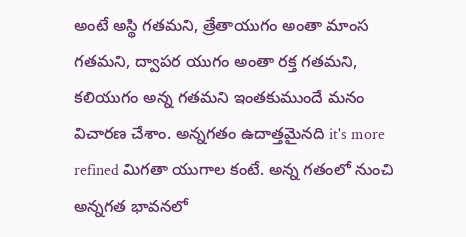అంటే అస్థి గతమని, త్రేతాయుగం అంతా మాంస గతమని, ద్వాపర యుగం అంతా రక్త గతమని, కలియుగం అన్న గతమని ఇంతకుముందే మనం విచారణ చేశాం. అన్నగతం ఉదాత్తమైనది it's more refined మిగతా యుగాల కంటే. అన్న గతంలో నుంచి అన్నగత భావనలో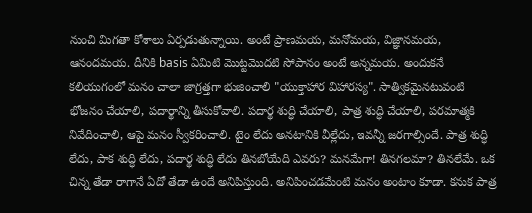నుంచి మిగతా కోశాలు ఏర్పడుతున్నాయి. అంటే ప్రాణమయ, మనోమయ, విజ్ఞానమయ, ఆనందమయ. దీనికి basis ఏమిటి మొట్టమొదటి సోపానం అంటే అన్నమయ. అందుకనే కలియుగంలో మనం చాలా జాగ్రత్తగా భుజించాలి "యుక్తాహార విహారస్య". సాత్వికమైనటువంటి భోజనం చేయాలి, పదార్థాన్ని తీసుకోవాలి. పదార్థ శుద్ధి చేయాలి, పాత్ర శుద్ధి చేయాలి, పరమాత్మకి నివేదించాలి, ఆపై మనం స్వీకరించాలి. టైం లేదు అనటానికి వీల్లేదు, ఇవన్నీ జరగాల్సిందే. పాత్ర శుద్ధి లేదు, పాక శుద్ధి లేదు, పదార్థ శుద్ధి లేదు తినబోయేది ఎవరు? మనమేగా! తినగలమా? తినలేమే. ఒక చిన్న తేడా రాగానే ఏదో తేడా ఉందే అనిపిస్తుంది. అనిపించడమేంటి మనం అంటాం కూడా. కనుక పాత్ర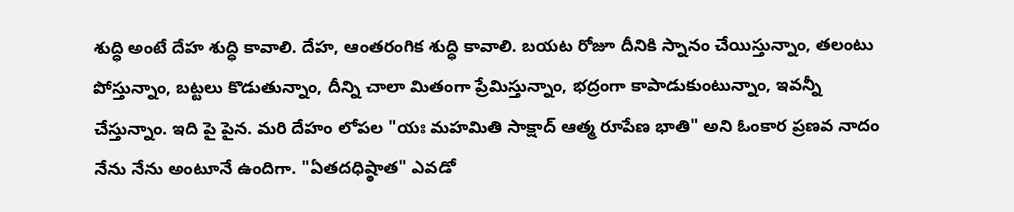శుద్ధి అంటే దేహ శుద్ధి కావాలి. దేహ, ఆంతరంగిక శుద్ధి కావాలి. బయట రోజూ దీనికి స్నానం చేయిస్తున్నాం, తలంటు పోస్తున్నాం, బట్టలు కొడుతున్నాం, దీన్ని చాలా మితంగా ప్రేమిస్తున్నాం, భద్రంగా కాపాడుకుంటున్నాం, ఇవన్నీ చేస్తున్నాం. ఇది పై పైన. మరి దేహం లోపల "యః మహమితి సాక్షాద్ ఆత్మ రూపేణ భాతి" అని ఓంకార ప్రణవ నాదం నేను నేను అంటూనే ఉందిగా. "ఏతదధిష్ఠాత" ఎవడో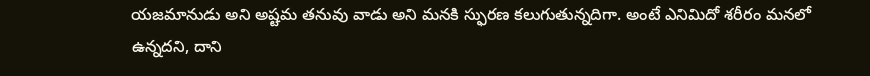యజమానుడు అని అష్టమ తనువు వాడు అని మనకి స్ఫురణ కలుగుతున్నదిగా. అంటే ఎనిమిదో శరీరం మనలో ఉన్నదని, దాని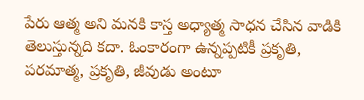పేరు ఆత్మ అని మనకి కాస్త అధ్యాత్మ సాధన చేసిన వాడికి తెలుస్తున్నది కదా. ఓంకారంగా ఉన్నప్పటికీ ప్రకృతి, పరమాత్మ, ప్రకృతి, జీవుడు అంటూ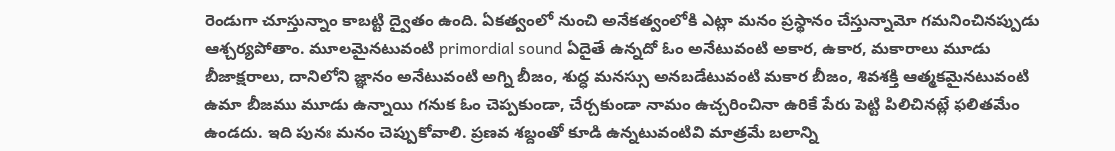రెండుగా చూస్తున్నాం కాబట్టి ద్వైతం ఉంది. ఏకత్వంలో నుంచి అనేకత్వంలోకి ఎట్లా మనం ప్రస్థానం చేస్తున్నామో గమనించినప్పుడు ఆశ్చర్యపోతాం. మూలమైనటువంటి primordial sound ఏదైతే ఉన్నదో ఓం అనేటువంటి అకార, ఉకార, మకారాలు మూడు బీజాక్షరాలు, దానిలోని జ్ఞానం అనేటువంటి అగ్ని బీజం, శుద్ధ మనస్సు అనబడేటువంటి మకార బీజం, శివశక్తి ఆత్మకమైనటువంటి ఉమా బీజము మూడు ఉన్నాయి గనుక ఓం చెప్పకుండా, చేర్చకుండా నామం ఉచ్చరించినా ఉరికే పేరు పెట్టి పిలిచినట్లే ఫలితమేం ఉండదు. ఇది పునః మనం చెప్పుకోవాలి. ప్రణవ శబ్దంతో కూడి ఉన్నటువంటివి మాత్రమే బలాన్ని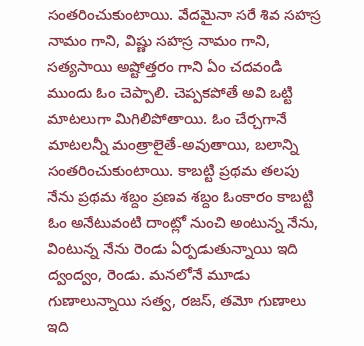సంతరించుకుంటాయి. వేదమైనా సరే శివ సహస్ర నామం గాని, విష్ణు సహస్ర నామం గాని, సత్యసాయి అష్టోత్తరం గాని ఏం చదవండి ముందు ఓం చెప్పాలి. చెప్పకపోతే అవి ఒట్టి మాటలుగా మిగిలిపోతాయి. ఓం చేర్చగానే మాటలన్నీ మంత్రాలైతే-అవుతాయి, బలాన్ని సంతరించుకుంటాయి. కాబట్టి ప్రథమ తలపు నేను ప్రథమ శబ్దం ప్రణవ శబ్దం ఓంకారం కాబట్టి ఓం అనేటువంటి దాంట్లో నుంచి అంటున్న నేను, వింటున్న నేను రెండు ఏర్పడుతున్నాయి ఇది ద్వంద్వం, రెండు. మనలోనే మూడు గుణాలున్నాయి సత్వ, రజస్, తమో గుణాలు ఇది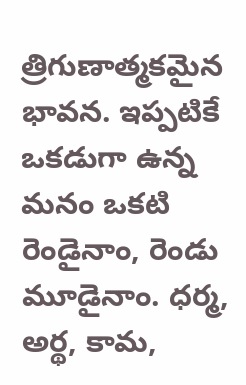త్రిగుణాత్మకమైన భావన. ఇప్పటికే ఒకడుగా ఉన్న మనం ఒకటి రెండైనాం, రెండు మూడైనాం. ధర్మ, అర్థ, కామ,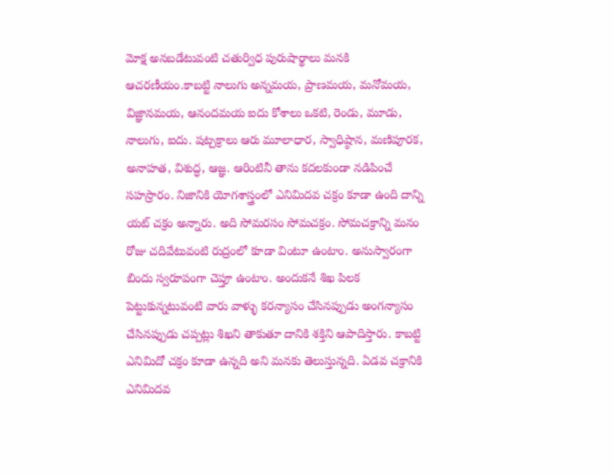మోక్ష అనబడేటువంటి చతుర్విధ పురుషార్థాలు మనకి ఆచరణీయం.కాబట్టి నాలుగు అన్నమయ, ప్రాణమయ, మనోమయ, విజ్ఞానమయ, ఆనందమయ ఐదు కోశాలు ఒకటి, రెండు, మూడు, నాలుగు, ఐదు. షట్చక్రాలు ఆరు మూలాధార, స్వాధిష్ఠాన, మణిపూరక, అనాహత, విశుద్ధ, ఆజ్ఞ. ఆరింటినీ తాను కదలకుండా నడిపించే సహస్రారం. నిజానికి యోగశాస్త్రంలో ఎనిమిదవ చక్రం కూడా ఉంది దాన్ని యట్ చక్రం అన్నారు. అది సోమరసం సోమచక్రం. సోమచక్రాన్ని మనం రోజు చదివేటువంటి రుద్రంలో కూడా వింటూ ఉంటాం. అనుస్వారంగా బిందు స్వరూపంగా చెప్తూ ఉంటాం. అందుకనే శిఖ పిలక పెట్టుకున్నటువంటి వారు వాళ్ళు కరన్యాసం చేసినప్పుడు అంగన్యాసం చేసినప్పుడు చప్పట్లు శిఖని తాకుతూ దానికి శక్తిని ఆపాదిస్తారు. కాబట్టి ఎనిమిదో చక్రం కూడా ఉన్నది అని మనకు తెలుస్తున్నది. ఏడవ చక్రానికి ఎనిమిదవ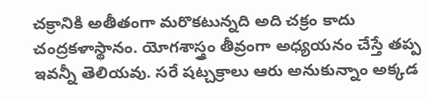చక్రానికి అతీతంగా మరొకటున్నది అది చక్రం కాదు చంద్రకళాస్థానం. యోగశాస్త్రం తీవ్రంగా అధ్యయనం చేస్తే తప్ప ఇవన్నీ తెలియవు. సరే షట్చక్రాలు ఆరు అనుకున్నాం అక్కడ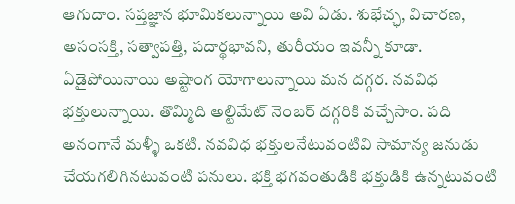ఆగుదాం. సప్తజ్ఞాన భూమికలున్నాయి అవి ఏడు. శుభేచ్ఛ, విచారణ, అసంసక్తి, సత్వాపత్తి, పదార్థభావని, తురీయం ఇవన్నీ కూడా. ఏడైపోయినాయి అష్టాంగ యోగాలున్నాయి మన దగ్గర. నవవిధ భక్తులున్నాయి. తొమ్మిది అల్టిమేట్ నెంబర్ దగ్గరికి వచ్చేసాం. పది అనంగానే మళ్ళీ ఒకటి. నవవిధ భక్తులనేటువంటివి సామాన్య జనుడు చేయగలిగినటువంటి పనులు. భక్తి భగవంతుడికి భక్తుడికి ఉన్నటువంటి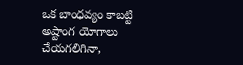ఒక బాంధవ్యం కాబట్టి అష్టాంగ యోగాలు చేయగలిగినా,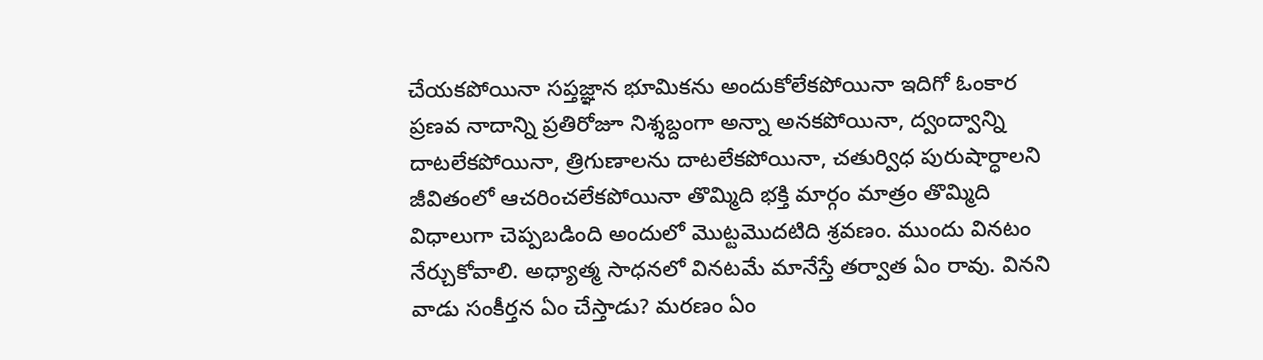చేయకపోయినా సప్తజ్ఞాన భూమికను అందుకోలేకపోయినా ఇదిగో ఓంకార ప్రణవ నాదాన్ని ప్రతిరోజూ నిశ్శబ్దంగా అన్నా అనకపోయినా, ద్వంద్వాన్ని దాటలేకపోయినా, త్రిగుణాలను దాటలేకపోయినా, చతుర్విధ పురుషార్ధాలని జీవితంలో ఆచరించలేకపోయినా తొమ్మిది భక్తి మార్గం మాత్రం తొమ్మిది విధాలుగా చెప్పబడింది అందులో మొట్టమొదటిది శ్రవణం. ముందు వినటం నేర్చుకోవాలి. అధ్యాత్మ సాధనలో వినటమే మానేస్తే తర్వాత ఏం రావు. వినని వాడు సంకీర్తన ఏం చేస్తాడు? మరణం ఏం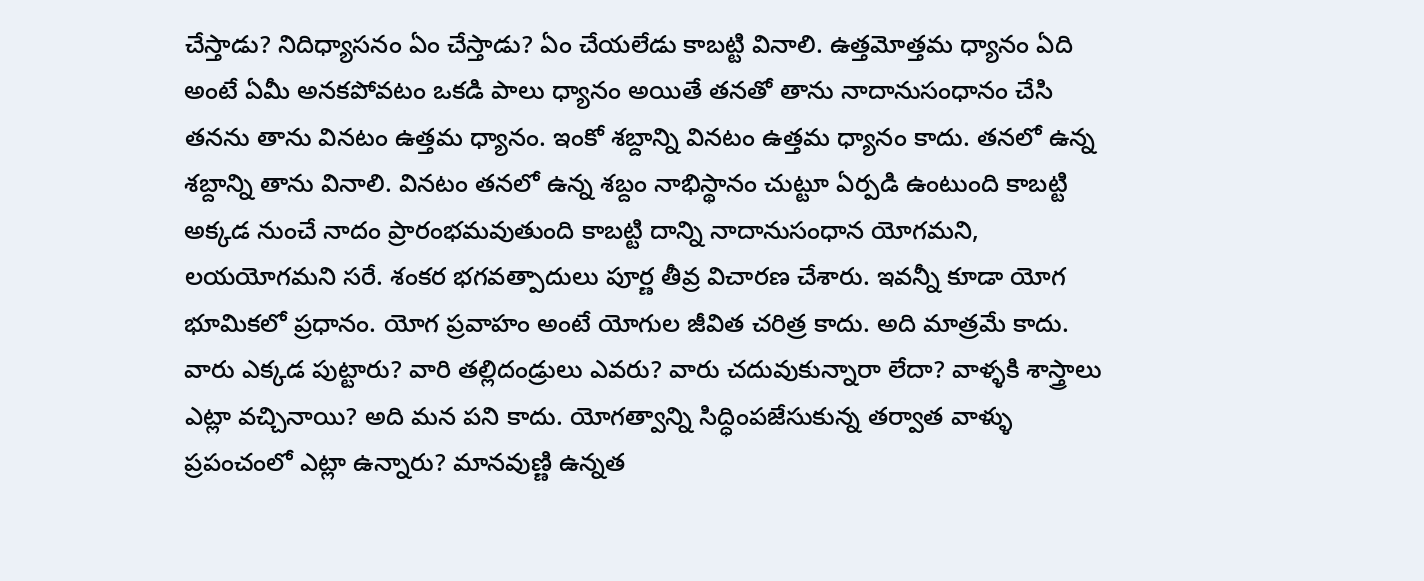చేస్తాడు? నిదిధ్యాసనం ఏం చేస్తాడు? ఏం చేయలేడు కాబట్టి వినాలి. ఉత్తమోత్తమ ధ్యానం ఏది అంటే ఏమీ అనకపోవటం ఒకడి పాలు ధ్యానం అయితే తనతో తాను నాదానుసంధానం చేసి తనను తాను వినటం ఉత్తమ ధ్యానం. ఇంకో శబ్దాన్ని వినటం ఉత్తమ ధ్యానం కాదు. తనలో ఉన్న శబ్దాన్ని తాను వినాలి. వినటం తనలో ఉన్న శబ్దం నాభిస్థానం చుట్టూ ఏర్పడి ఉంటుంది కాబట్టి అక్కడ నుంచే నాదం ప్రారంభమవుతుంది కాబట్టి దాన్ని నాదానుసంధాన యోగమని, లయయోగమని సరే. శంకర భగవత్పాదులు పూర్ణ తీవ్ర విచారణ చేశారు. ఇవన్నీ కూడా యోగ భూమికలో ప్రధానం. యోగ ప్రవాహం అంటే యోగుల జీవిత చరిత్ర కాదు. అది మాత్రమే కాదు. వారు ఎక్కడ పుట్టారు? వారి తల్లిదండ్రులు ఎవరు? వారు చదువుకున్నారా లేదా? వాళ్ళకి శాస్త్రాలు ఎట్లా వచ్చినాయి? అది మన పని కాదు. యోగత్వాన్ని సిద్ధింపజేసుకున్న తర్వాత వాళ్ళు ప్రపంచంలో ఎట్లా ఉన్నారు? మానవుణ్ణి ఉన్నత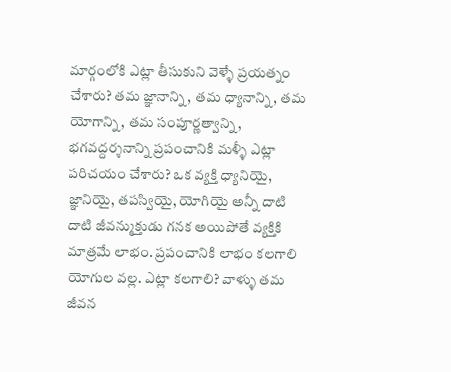మార్గంలోకి ఎట్లా తీసుకుని వెళ్ళే ప్రయత్నం చేశారు? తమ జ్ఞానాన్ని, తమ ధ్యానాన్ని, తమ యోగాన్ని, తమ సంపూర్ణత్వాన్ని, భగవద్దర్శనాన్ని ప్రపంచానికి మళ్ళీ ఎట్లా పరిచయం చేశారు? ఒక వ్యక్తి ధ్యానియై, జ్ఞానియై, తపస్వియై, యోగియై అన్నీ దాటి దాటి జీవన్ముక్తుడు గనక అయిపోతే వ్యక్తికి మాత్రమే లాభం. ప్రపంచానికి లాభం కలగాలి యోగుల వల్ల. ఎట్లా కలగాలి? వాళ్ళు తమ జీవన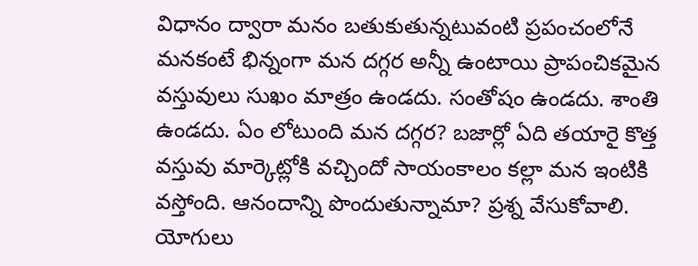విధానం ద్వారా మనం బతుకుతున్నటువంటి ప్రపంచంలోనే మనకంటే భిన్నంగా మన దగ్గర అన్నీ ఉంటాయి ప్రాపంచికమైన వస్తువులు సుఖం మాత్రం ఉండదు. సంతోషం ఉండదు. శాంతి ఉండదు. ఏం లోటుంది మన దగ్గర? బజార్లో ఏది తయారై కొత్త వస్తువు మార్కెట్లోకి వచ్చిందో సాయంకాలం కల్లా మన ఇంటికి వస్తోంది. ఆనందాన్ని పొందుతున్నామా? ప్రశ్న వేసుకోవాలి. యోగులు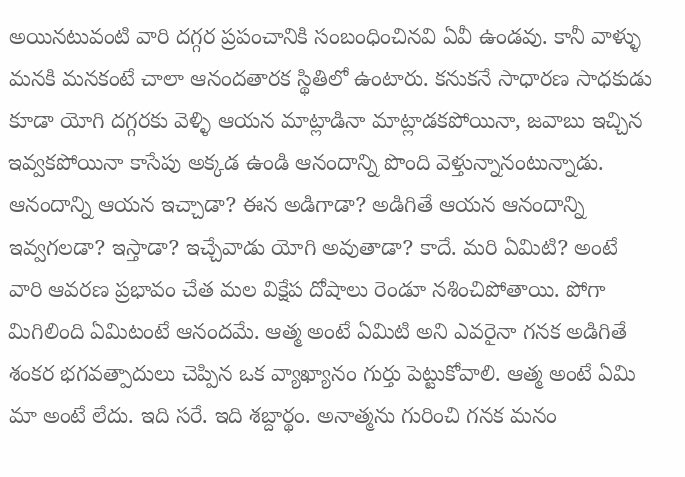అయినటువంటి వారి దగ్గర ప్రపంచానికి సంబంధించినవి ఏవీ ఉండవు. కానీ వాళ్ళు మనకి మనకంటే చాలా ఆనందతారక స్థితిలో ఉంటారు. కనుకనే సాధారణ సాధకుడు కూడా యోగి దగ్గరకు వెళ్ళి ఆయన మాట్లాడినా మాట్లాడకపోయినా, జవాబు ఇచ్చిన ఇవ్వకపోయినా కాసేపు అక్కడ ఉండి ఆనందాన్ని పొంది వెళ్తున్నానంటున్నాడు. ఆనందాన్ని ఆయన ఇచ్చాడా? ఈన అడిగాడా? అడిగితే ఆయన ఆనందాన్ని ఇవ్వగలడా? ఇస్తాడా? ఇచ్చేవాడు యోగి అవుతాడా? కాదే. మరి ఏమిటి? అంటే వారి ఆవరణ ప్రభావం చేత మల విక్షేప దోషాలు రెండూ నశించిపోతాయి. పోగా మిగిలింది ఏమిటంటే ఆనందమే. ఆత్మ అంటే ఏమిటి అని ఎవరైనా గనక అడిగితే శంకర భగవత్పాదులు చెప్పిన ఒక వ్యాఖ్యానం గుర్తు పెట్టుకోవాలి. ఆత్మ అంటే ఏమి మా అంటే లేదు. ఇది సరే. ఇది శబ్దార్థం. అనాత్మను గురించి గనక మనం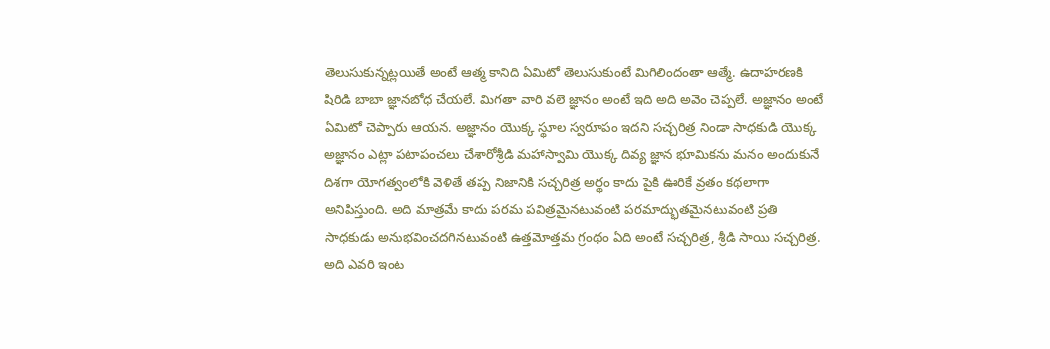తెలుసుకున్నట్లయితే అంటే ఆత్మ కానిది ఏమిటో తెలుసుకుంటే మిగిలిందంతా ఆత్మే. ఉదాహరణకి షిరిడి బాబా జ్ఞానబోధ చేయలే. మిగతా వారి వలె జ్ఞానం అంటే ఇది అది అవెం చెప్పలే. అజ్ఞానం అంటే ఏమిటో చెప్పారు ఆయన. అజ్ఞానం యొక్క స్థూల స్వరూపం ఇదని సచ్చరిత్ర నిండా సాధకుడి యొక్క అజ్ఞానం ఎట్లా పటాపంచలు చేశారోశ్రీడి మహాస్వామి యొక్క దివ్య జ్ఞాన భూమికను మనం అందుకునే దిశగా యోగత్వంలోకి వెళితే తప్ప నిజానికి సచ్చరిత్ర అర్థం కాదు పైకి ఊరికే వ్రతం కథలాగా అనిపిస్తుంది. అది మాత్రమే కాదు పరమ పవిత్రమైనటువంటి పరమాద్భుతమైనటువంటి ప్రతి సాధకుడు అనుభవించదగినటువంటి ఉత్తమోత్తమ గ్రంథం ఏది అంటే సచ్చరిత్ర, శ్రీడి సాయి సచ్చరిత్ర. అది ఎవరి ఇంట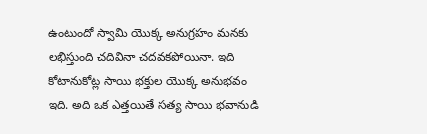ఉంటుందో స్వామి యొక్క అనుగ్రహం మనకు లభిస్తుంది చదివినా చదవకపోయినా. ఇది కోటానుకోట్ల సాయి భక్తుల యొక్క అనుభవం ఇది. అది ఒక ఎత్తయితే సత్య సాయి భవానుడి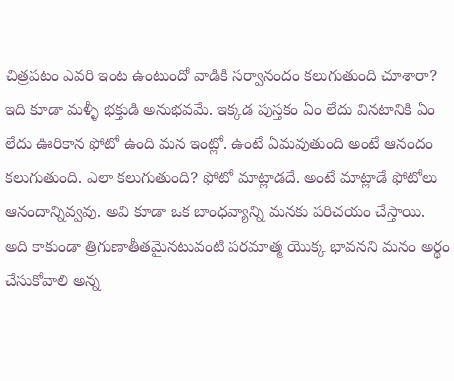చిత్రపటం ఎవరి ఇంట ఉంటుందో వాడికి సర్వానందం కలుగుతుంది చూశారా? ఇది కూడా మళ్ళీ భక్తుడి అనుభవమే. ఇక్కడ పుస్తకం ఏం లేదు వినటానికి ఏం లేదు ఊరికాన ఫోటో ఉంది మన ఇంట్లో. ఉంటే ఏమవుతుంది అంటే ఆనందం కలుగుతుంది. ఎలా కలుగుతుంది? ఫోటో మాట్లాడదే. అంటే మాట్లాడే ఫోటోలు ఆనందాన్నివ్వవు. అవి కూడా ఒక బాంధవ్యాన్ని మనకు పరిచయం చేస్తాయి. అది కాకుండా త్రిగుణాతీతమైనటువంటి పరమాత్మ యొక్క భావనని మనం అర్థం చేసుకోవాలి అన్న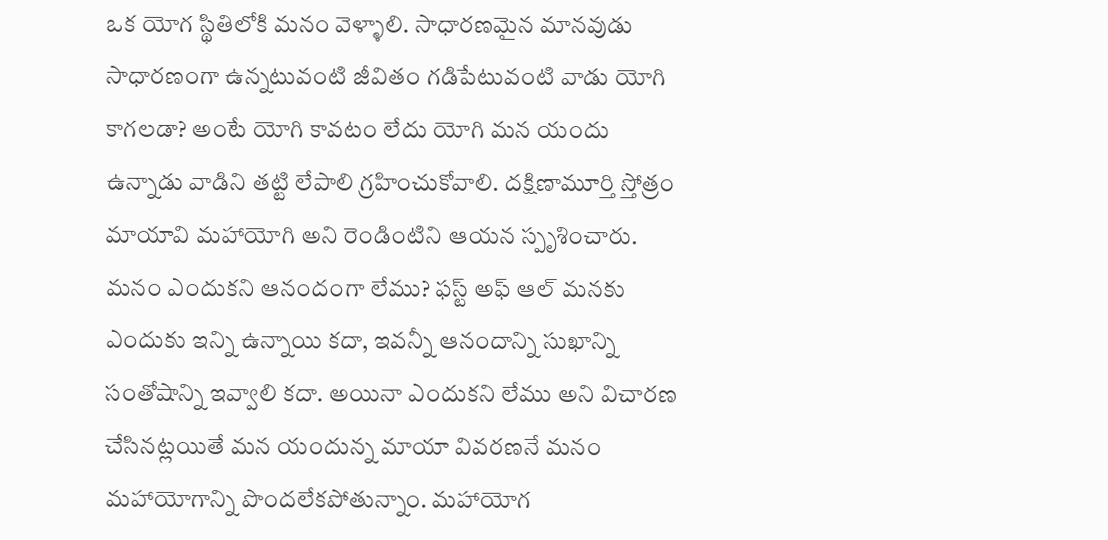ఒక యోగ స్థితిలోకి మనం వెళ్ళాలి. సాధారణమైన మానవుడు సాధారణంగా ఉన్నటువంటి జీవితం గడిపేటువంటి వాడు యోగి కాగలడా? అంటే యోగి కావటం లేదు యోగి మన యందు ఉన్నాడు వాడిని తట్టి లేపాలి గ్రహించుకోవాలి. దక్షిణామూర్తి స్తోత్రం మాయావి మహాయోగి అని రెండింటిని ఆయన స్పృశించారు. మనం ఎందుకని ఆనందంగా లేము? ఫస్ట్ అఫ్ ఆల్ మనకు ఎందుకు ఇన్ని ఉన్నాయి కదా, ఇవన్నీ ఆనందాన్ని సుఖాన్ని సంతోషాన్ని ఇవ్వాలి కదా. అయినా ఎందుకని లేము అని విచారణ చేసినట్లయితే మన యందున్న మాయా వివరణనే మనం మహాయోగాన్ని పొందలేకపోతున్నాం. మహాయోగ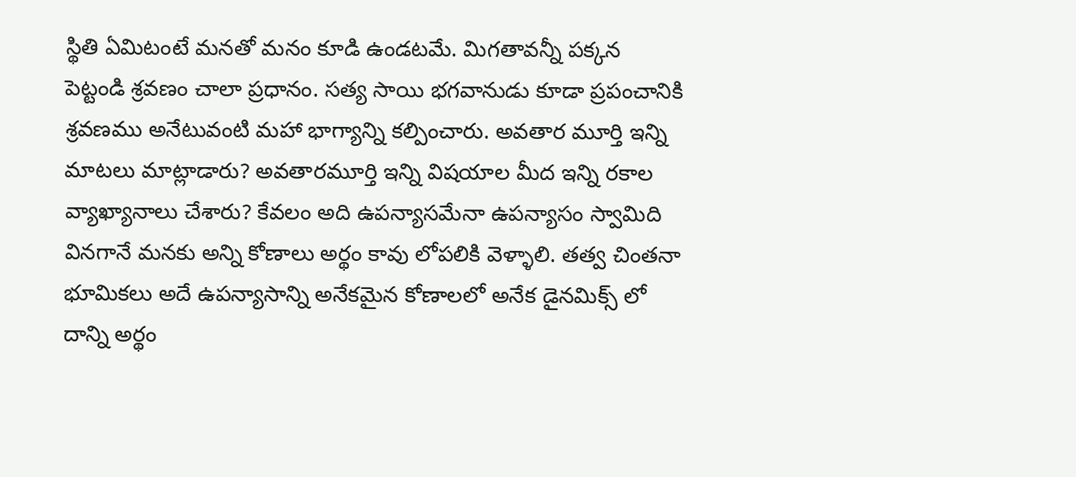స్థితి ఏమిటంటే మనతో మనం కూడి ఉండటమే. మిగతావన్నీ పక్కన పెట్టండి శ్రవణం చాలా ప్రధానం. సత్య సాయి భగవానుడు కూడా ప్రపంచానికి శ్రవణము అనేటువంటి మహా భాగ్యాన్ని కల్పించారు. అవతార మూర్తి ఇన్ని మాటలు మాట్లాడారు? అవతారమూర్తి ఇన్ని విషయాల మీద ఇన్ని రకాల వ్యాఖ్యానాలు చేశారు? కేవలం అది ఉపన్యాసమేనా ఉపన్యాసం స్వామిది వినగానే మనకు అన్ని కోణాలు అర్థం కావు లోపలికి వెళ్ళాలి. తత్వ చింతనా భూమికలు అదే ఉపన్యాసాన్ని అనేకమైన కోణాలలో అనేక డైనమిక్స్ లో దాన్ని అర్థం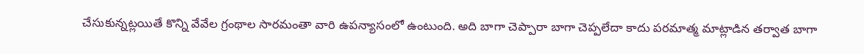చేసుకున్నట్లయితే కొన్ని వేవేల గ్రంథాల సారమంతా వారి ఉపన్యాసంలో ఉంటుంది. అది బాగా చెప్పారా బాగా చెప్పలేదా కాదు పరమాత్మ మాట్లాడిన తర్వాత బాగా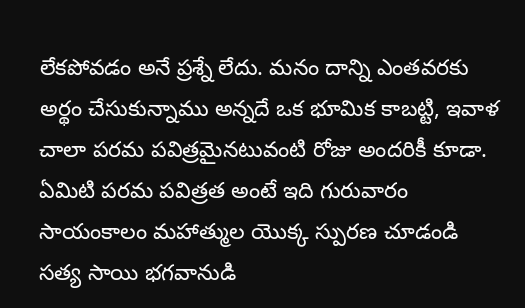లేకపోవడం అనే ప్రశ్నే లేదు. మనం దాన్ని ఎంతవరకు అర్థం చేసుకున్నాము అన్నదే ఒక భూమిక కాబట్టి, ఇవాళ చాలా పరమ పవిత్రమైనటువంటి రోజు అందరికీ కూడా. ఏమిటి పరమ పవిత్రత అంటే ఇది గురువారం సాయంకాలం మహాత్ముల యొక్క స్పురణ చూడండి సత్య సాయి భగవానుడి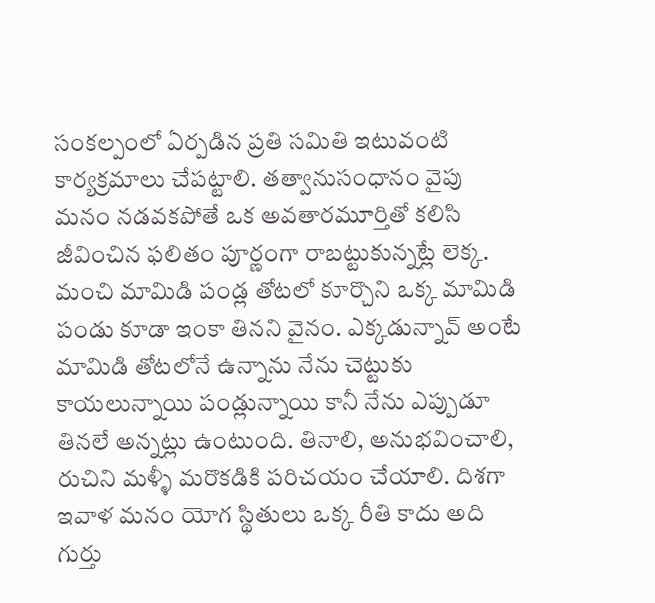సంకల్పంలో ఏర్పడిన ప్రతి సమితి ఇటువంటి కార్యక్రమాలు చేపట్టాలి. తత్వానుసంధానం వైపు మనం నడవకపోతే ఒక అవతారమూర్తితో కలిసి జీవించిన ఫలితం పూర్ణంగా రాబట్టుకున్నట్లే లెక్క. మంచి మామిడి పండ్ల తోటలో కూర్చొని ఒక్క మామిడి పండు కూడా ఇంకా తినని వైనం. ఎక్కడున్నావ్ అంటే మామిడి తోటలోనే ఉన్నాను నేను చెట్టుకు కాయలున్నాయి పండ్లున్నాయి కానీ నేను ఎప్పుడూ తినలే అన్నట్లు ఉంటుంది. తినాలి, అనుభవించాలి, రుచిని మళ్ళీ మరొకడికి పరిచయం చేయాలి. దిశగా ఇవాళ మనం యోగ స్థితులు ఒక్క రీతి కాదు అది గుర్తు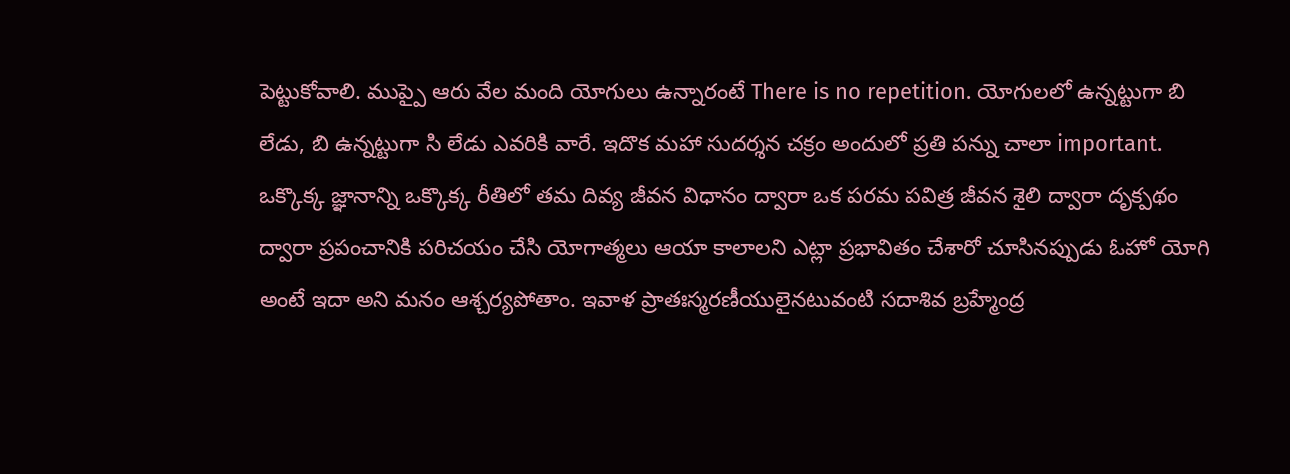పెట్టుకోవాలి. ముప్పై ఆరు వేల మంది యోగులు ఉన్నారంటే There is no repetition. యోగులలో ఉన్నట్టుగా బి లేడు, బి ఉన్నట్టుగా సి లేడు ఎవరికి వారే. ఇదొక మహా సుదర్శన చక్రం అందులో ప్రతి పన్ను చాలా important. ఒక్కొక్క జ్ఞానాన్ని ఒక్కొక్క రీతిలో తమ దివ్య జీవన విధానం ద్వారా ఒక పరమ పవిత్ర జీవన శైలి ద్వారా దృక్పథం ద్వారా ప్రపంచానికి పరిచయం చేసి యోగాత్మలు ఆయా కాలాలని ఎట్లా ప్రభావితం చేశారో చూసినప్పుడు ఓహో యోగి అంటే ఇదా అని మనం ఆశ్చర్యపోతాం. ఇవాళ ప్రాతఃస్మరణీయులైనటువంటి సదాశివ బ్రహ్మేంద్ర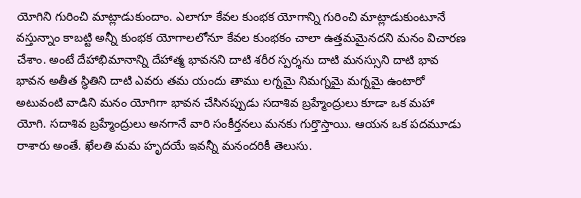యోగిని గురించి మాట్లాడుకుందాం. ఎలాగూ కేవల కుంభక యోగాన్ని గురించి మాట్లాడుకుంటూనే వస్తున్నాం కాబట్టి అన్నీ కుంభక యోగాలలోనూ కేవల కుంభకం చాలా ఉత్తమమైనదని మనం విచారణ చేశాం. అంటే దేహాభిమానాన్ని దేహాత్మ భావనని దాటి శరీర స్పర్శను దాటి మనస్సుని దాటి భావ భావన అతీత స్థితిని దాటి ఎవరు తమ యందు తాము లగ్నమై నిమగ్నమై మగ్నమై ఉంటారో అటువంటి వాడిని మనం యోగిగా భావన చేసినప్పుడు సదాశివ బ్రహ్మేంద్రులు కూడా ఒక మహా యోగి. సదాశివ బ్రహ్మేంద్రులు అనగానే వారి సంకీర్తనలు మనకు గుర్తొస్తాయి. ఆయన ఒక పదమూడు రాశారు అంతే. ఖేలతి మమ హృదయే ఇవన్నీ మనందరికీ తెలుసు.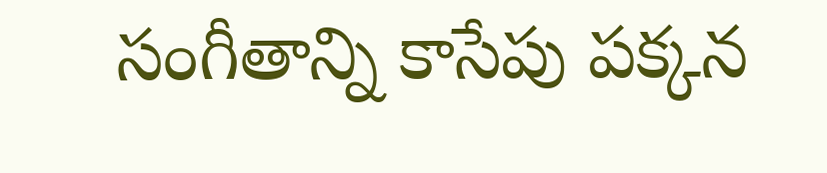సంగీతాన్ని కాసేపు పక్కన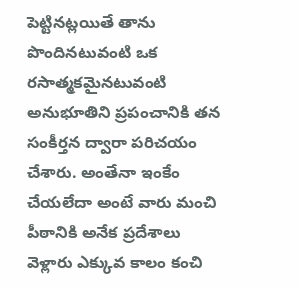పెట్టినట్లయితే తాను పొందినటువంటి ఒక రసాత్మకమైనటువంటి అనుభూతిని ప్రపంచానికి తన సంకీర్తన ద్వారా పరిచయం చేశారు. అంతేనా ఇంకేం చేయలేదా అంటే వారు మంచి పీఠానికి అనేక ప్రదేశాలు వెళ్లారు ఎక్కువ కాలం కంచి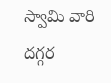స్వామి వారి దగ్గర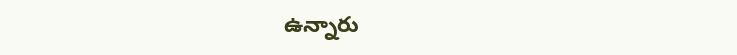ఉన్నారు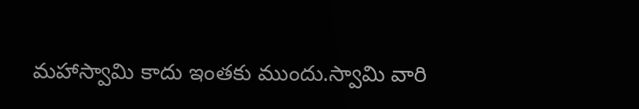మహాస్వామి కాదు ఇంతకు ముందు.స్వామి వారి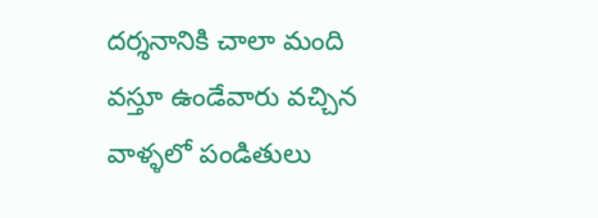దర్శనానికి చాలా మంది వస్తూ ఉండేవారు వచ్చిన వాళ్ళలో పండితులు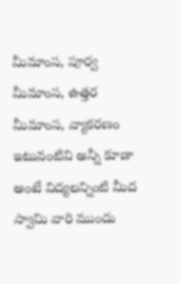మీమాంస, పూర్వ మీమాంస, ఉత్తర మీమాంస, వ్యాకరణం ఇటువంటివి అన్నీ కూడా అంటే విద్యలన్నింటి మీద స్వామి వారి ముందు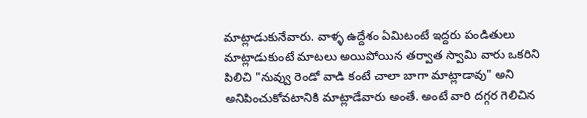మాట్లాడుకునేవారు. వాళ్ళ ఉద్దేశం ఏమిటంటే ఇద్దరు పండితులు మాట్లాడుకుంటే మాటలు అయిపోయిన తర్వాత స్వామి వారు ఒకరిని పిలిచి "నువ్వు రెండో వాడి కంటే చాలా బాగా మాట్లాడావు" అని అనిపించుకోవటానికి మాట్లాడేవారు అంతే. అంటే వారి దగ్గర గెలిచిన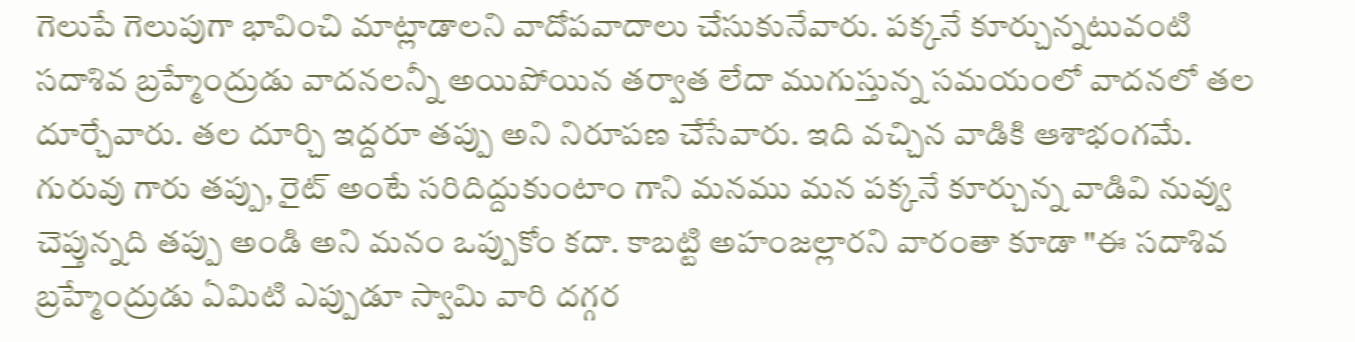గెలుపే గెలుపుగా భావించి మాట్లాడాలని వాదోపవాదాలు చేసుకునేవారు. పక్కనే కూర్చున్నటువంటి సదాశివ బ్రహ్మేంద్రుడు వాదనలన్నీ అయిపోయిన తర్వాత లేదా ముగుస్తున్న సమయంలో వాదనలో తల దూర్చేవారు. తల దూర్చి ఇద్దరూ తప్పు అని నిరూపణ చేసేవారు. ఇది వచ్చిన వాడికి ఆశాభంగమే. గురువు గారు తప్పు, రైట్ అంటే సరిదిద్దుకుంటాం గాని మనము మన పక్కనే కూర్చున్న వాడివి నువ్వు చెప్తున్నది తప్పు అండి అని మనం ఒప్పుకోం కదా. కాబట్టి అహంజల్లారని వారంతా కూడా "ఈ సదాశివ బ్రహ్మేంద్రుడు ఏమిటి ఎప్పుడూ స్వామి వారి దగ్గర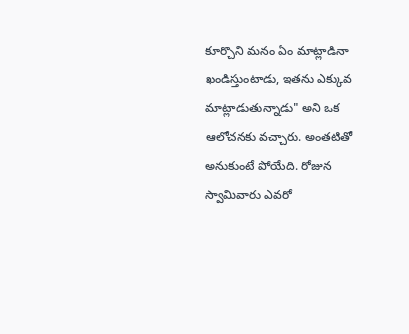కూర్చొని మనం ఏం మాట్లాడినా ఖండిస్తుంటాడు, ఇతను ఎక్కువ మాట్లాడుతున్నాడు" అని ఒక ఆలోచనకు వచ్చారు. అంతటితో అనుకుంటే పోయేది. రోజున స్వామివారు ఎవరో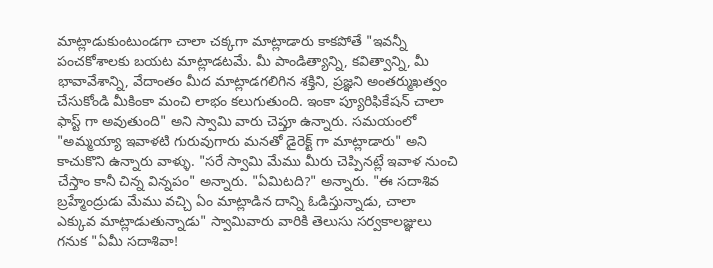మాట్లాడుకుంటుండగా చాలా చక్కగా మాట్లాడారు కాకపోతే "ఇవన్నీ పంచకోశాలకు బయట మాట్లాడటమే. మీ పాండిత్యాన్ని, కవిత్వాన్ని, మీ భావావేశాన్ని, వేదాంతం మీద మాట్లాడగలిగిన శక్తిని, ప్రజ్ఞని అంతర్ముఖత్వం చేసుకోండి మీకింకా మంచి లాభం కలుగుతుంది. ఇంకా ప్యూరిఫికేషన్ చాలా ఫాస్ట్ గా అవుతుంది" అని స్వామి వారు చెప్తూ ఉన్నారు. సమయంలో "అమ్మయ్యా ఇవాళటి గురువుగారు మనతో డైరెక్ట్ గా మాట్లాడారు" అని కాచుకొని ఉన్నారు వాళ్ళు. "సరే స్వామి మేము మీరు చెప్పినట్లే ఇవాళ నుంచి చేస్తాం కానీ చిన్న విన్నపం" అన్నారు. "ఏమిటది?" అన్నారు. "ఈ సదాశివ బ్రహ్మేంద్రుడు మేము వచ్చి ఏం మాట్లాడిన దాన్ని ఓడిస్తున్నాడు, చాలా ఎక్కువ మాట్లాడుతున్నాడు" స్వామివారు వారికి తెలుసు సర్వకాలజ్ఞులు గనుక "ఏమీ సదాశివా!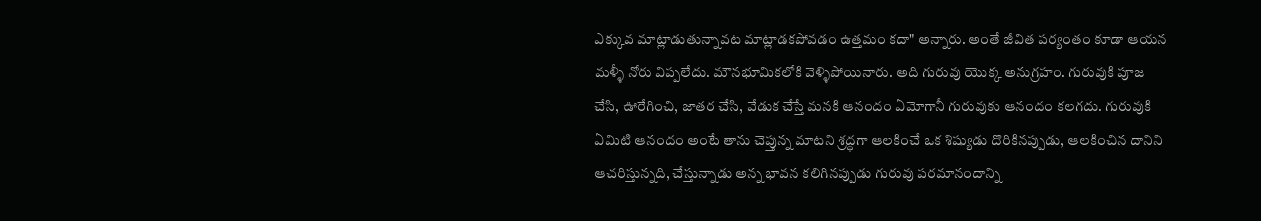ఎక్కువ మాట్లాడుతున్నావట మాట్లాడకపోవడం ఉత్తమం కదా" అన్నారు. అంతే జీవిత పర్యంతం కూడా ఆయన మళ్ళీ నోరు విప్పలేదు. మౌనభూమికలోకి వెళ్ళిపోయినారు. అది గురువు యొక్క అనుగ్రహం. గురువుకి పూజ చేసి, ఊరేగించి, జాతర చేసి, వేడుక చేస్తే మనకి ఆనందం ఏమోగానీ గురువుకు ఆనందం కలగదు. గురువుకి ఏమిటి ఆనందం అంటే తాను చెప్తున్న మాటని శ్రద్ధగా ఆలకించే ఒక శిష్యుడు దొరికినప్పుడు, ఆలకించిన దానిని ఆచరిస్తున్నది, చేస్తున్నాడు అన్న భావన కలిగినప్పుడు గురువు పరమానందాన్ని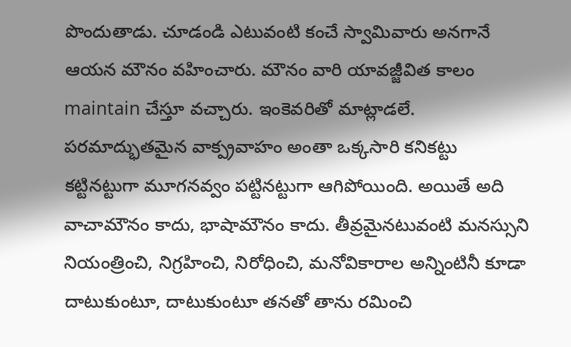పొందుతాడు. చూడండి ఎటువంటి కంచే స్వామివారు అనగానే ఆయన మౌనం వహించారు. మౌనం వారి యావజ్జీవిత కాలం maintain చేస్తూ వచ్చారు. ఇంకెవరితో మాట్లాడలే. పరమాద్భుతమైన వాక్ప్రవాహం అంతా ఒక్కసారి కనికట్టు కట్టినట్టుగా మూగనవ్వం పట్టినట్టుగా ఆగిపోయింది. అయితే అది వాచామౌనం కాదు, భాషామౌనం కాదు. తీవ్రమైనటువంటి మనస్సుని నియంత్రించి, నిగ్రహించి, నిరోధించి, మనోవికారాల అన్నింటినీ కూడా దాటుకుంటూ, దాటుకుంటూ తనతో తాను రమించి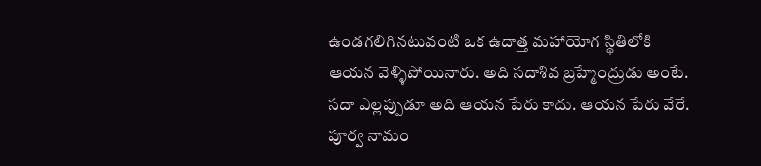ఉండగలిగినటువంటి ఒక ఉదాత్త మహాయోగ స్థితిలోకి ఆయన వెళ్ళిపోయినారు. అది సదాశివ బ్రహ్మేంద్రుడు అంటే. సదా ఎల్లప్పుడూ అది ఆయన పేరు కాదు. ఆయన పేరు వేరే. పూర్వ నామం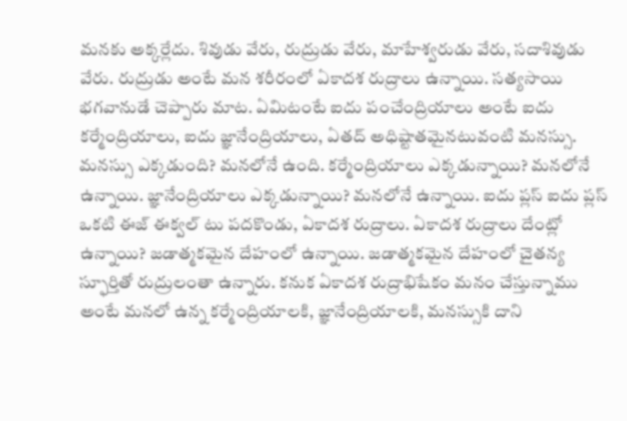మనకు అక్కర్లేదు. శివుడు వేరు, రుద్రుడు వేరు, మాహేశ్వరుడు వేరు, సదాశివుడు వేరు. రుద్రుడు అంటే మన శరీరంలో ఏకాదశ రుద్రాలు ఉన్నాయి. సత్యసాయి భగవానుడే చెప్పారు మాట. ఏమిటంటే ఐదు పంచేంద్రియాలు అంటే ఐదు కర్మేంద్రియాలు, ఐదు జ్ఞానేంద్రియాలు, ఏతద్ అధిష్టాతమైనటువంటి మనస్సు. మనస్సు ఎక్కడుంది? మనలోనే ఉంది. కర్మేంద్రియాలు ఎక్కడున్నాయి? మనలోనే ఉన్నాయి. జ్ఞానేంద్రియాలు ఎక్కడున్నాయి? మనలోనే ఉన్నాయి. ఐదు ప్లస్ ఐదు ప్లస్ ఒకటి ఈజ్ ఈక్వల్ టు పదకొండు, ఏకాదశ రుద్రాలు. ఏకాదశ రుద్రాలు దేంట్లో ఉన్నాయి? జడాత్మకమైన దేహంలో ఉన్నాయి. జడాత్మకమైన దేహంలో చైతన్య స్ఫూర్తితో రుద్రులంతా ఉన్నారు. కనుక ఏకాదశ రుద్రాభిషేకం మనం చేస్తున్నాము అంటే మనలో ఉన్న కర్మేంద్రియాలకి, జ్ఞానేంద్రియాలకి, మనస్సుకి దాని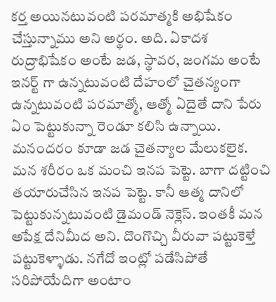కర్త అయినటువంటి పరమాత్మకి అభిషేకం చేస్తున్నాము అని అర్థం. అది. ఏకాదశ రుద్రాభిషేకం అంటే జడ, స్థావర, జంగమ అంటే ఇనర్ట్ గా ఉన్నటువంటి దేహంలో చైతన్యంగా ఉన్నటువంటి పరమాత్మో, ఆత్మో ఏదైతే దాని పేరు ఏం పెట్టుకున్నా రెండూ కలిసి ఉన్నాయి. మనందరం కూడా జడ చైతన్యాల మేలుకలైక. మన శరీరం ఒక మంచి ఇనప పెట్టె. బాగా దట్టించి తయారుచేసిన ఇనప పెట్టె. కానీ ఆత్మ దానిలో పెట్టుకున్నటువంటి డైమండ్ నెక్లెస్. ఇంతకీ మన అపేక్ష దేనిమీద అని. దొంగొచ్చి వీరువా పట్టుకెళ్తే పట్టుకెళ్ళాడు. నగేదో ఇంట్లో పడేసిపోతే సరిపోయేదిగా అంటాం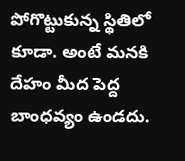పోగొట్టుకున్న స్థితిలో కూడా. అంటే మనకి దేహం మీద పెద్ద బాంధవ్యం ఉండదు.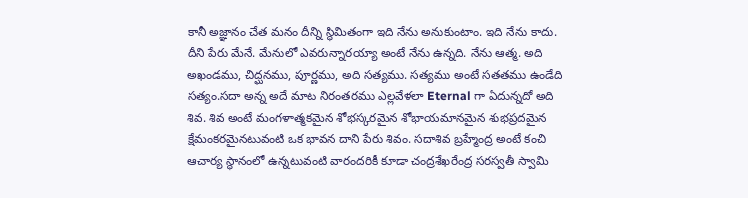కానీ అజ్ఞానం చేత మనం దీన్ని స్థిమితంగా ఇది నేను అనుకుంటాం. ఇది నేను కాదు. దీని పేరు మేనే. మేనులో ఎవరున్నారయ్యా అంటే నేను ఉన్నది. నేను ఆత్మ. అది అఖండము, చిద్ఘనము, పూర్ణము, అది సత్యము. సత్యము అంటే సతతము ఉండేది సత్యం.సదా అన్న అదే మాట నిరంతరము ఎల్లవేళలా Eternal గా ఏదున్నదో అది శివ. శివ అంటే మంగళాత్మకమైన శోభస్కరమైన శోభాయమానమైన శుభప్రదమైన క్షేమంకరమైనటువంటి ఒక భావన దాని పేరు శివం. సదాశివ బ్రహ్మేంద్ర అంటే కంచి ఆచార్య స్థానంలో ఉన్నటువంటి వారందరికీ కూడా చంద్రశేఖరేంద్ర సరస్వతీ స్వామి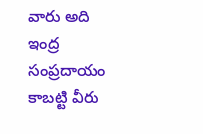వారు అది ఇంద్ర సంప్రదాయం కాబట్టి వీరు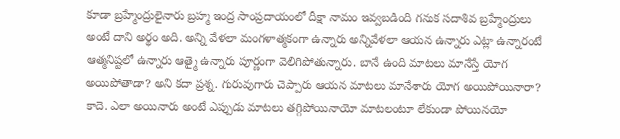కూడా బ్రహ్మేంద్రులైనారు బ్రహ్మ ఇంద్ర సాంప్రదాయంలో దీక్షా నామం ఇవ్వబడింది గనుక సదాశివ బ్రహ్మేంద్రులు అంటే దాని అర్థం అది. అన్ని వేళలా మంగళాత్మకంగా ఉన్నారు అన్నివేళలా ఆయన ఉన్నారు ఎట్లా ఉన్నారంటే ఆత్మనిష్టలో ఉన్నారు ఆత్మై ఉన్నారు పూర్ణంగా వెలిగిపోతున్నారు. బానే ఉంది మాటలు మానేస్తే యోగ అయిపోతాడా? అని కదా ప్రశ్న. గురువుగారు చెప్పారు ఆయన మాటలు మానేశారు యోగ అయిపోయినారా? కాదె. ఎలా అయినారు అంటే ఎప్పుడు మాటలు తగ్గిపోయినాయో మాటలంటూ లేకుండా పోయినయో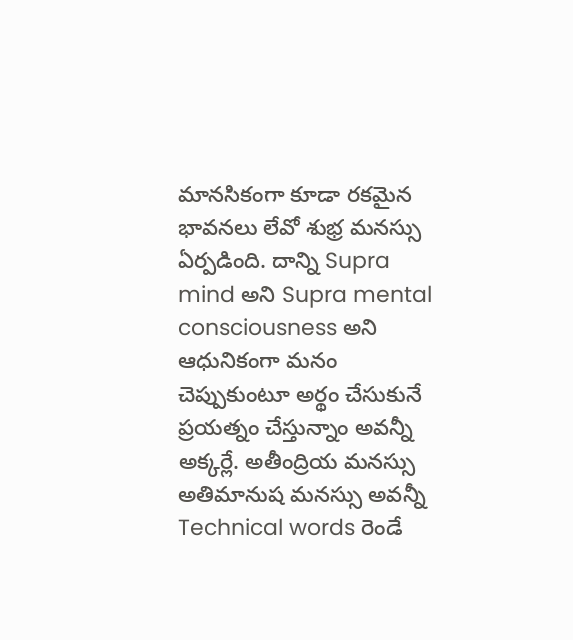మానసికంగా కూడా రకమైన భావనలు లేవో శుభ్ర మనస్సు ఏర్పడింది. దాన్ని Supra mind అని Supra mental consciousness అని ఆధునికంగా మనం చెప్పుకుంటూ అర్థం చేసుకునే ప్రయత్నం చేస్తున్నాం అవన్నీ అక్కర్లే. అతీంద్రియ మనస్సు అతిమానుష మనస్సు అవన్నీ Technical words రెండే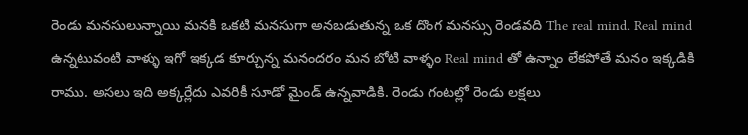రెండు మనసులున్నాయి మనకి ఒకటి మనసుగా అనబడుతున్న ఒక దొంగ మనస్సు రెండవది The real mind. Real mind ఉన్నటువంటి వాళ్ళు ఇగో ఇక్కడ కూర్చున్న మనందరం మన బోటి వాళ్ళం Real mind తో ఉన్నాం లేకపోతే మనం ఇక్కడికి రాము. అసలు ఇది అక్కర్లేదు ఎవరికీ సూడో మైండ్ ఉన్నవాడికి. రెండు గంటల్లో రెండు లక్షలు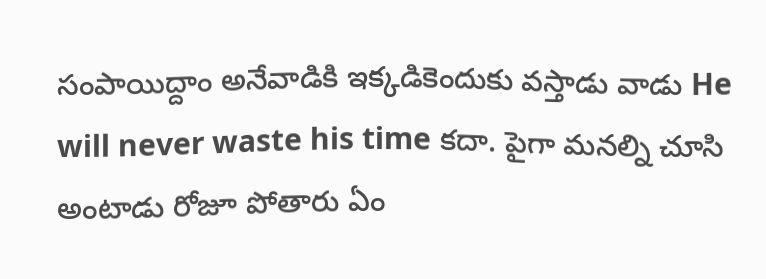సంపాయిద్దాం అనేవాడికి ఇక్కడికెందుకు వస్తాడు వాడు He will never waste his time కదా. పైగా మనల్ని చూసి అంటాడు రోజూ పోతారు ఏం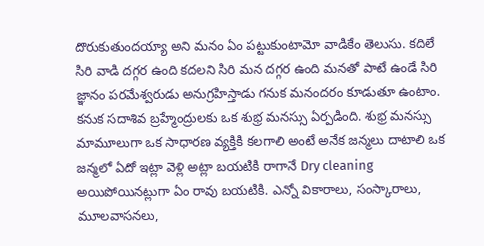దొరుకుతుందయ్యా అని మనం ఏం పట్టుకుంటామో వాడికేం తెలుసు. కదిలే సిరి వాడి దగ్గర ఉంది కదలని సిరి మన దగ్గర ఉంది మనతో పాటే ఉండే సిరి జ్ఞానం పరమేశ్వరుడు అనుగ్రహిస్తాడు గనుక మనందరం కూడుతూ ఉంటాం. కనుక సదాశివ బ్రహ్మేంద్రులకు ఒక శుభ్ర మనస్సు ఏర్పడింది. శుభ్ర మనస్సు మామూలుగా ఒక సాధారణ వ్యక్తికి కలగాలి అంటే అనేక జన్మలు దాటాలి ఒక జన్మలో ఏదో ఇట్లా వెళ్లి అట్లా బయటికి రాగానే Dry cleaning అయిపోయినట్లుగా ఏం రావు బయటికి. ఎన్నో వికారాలు, సంస్కారాలు, మూలవాసనలు,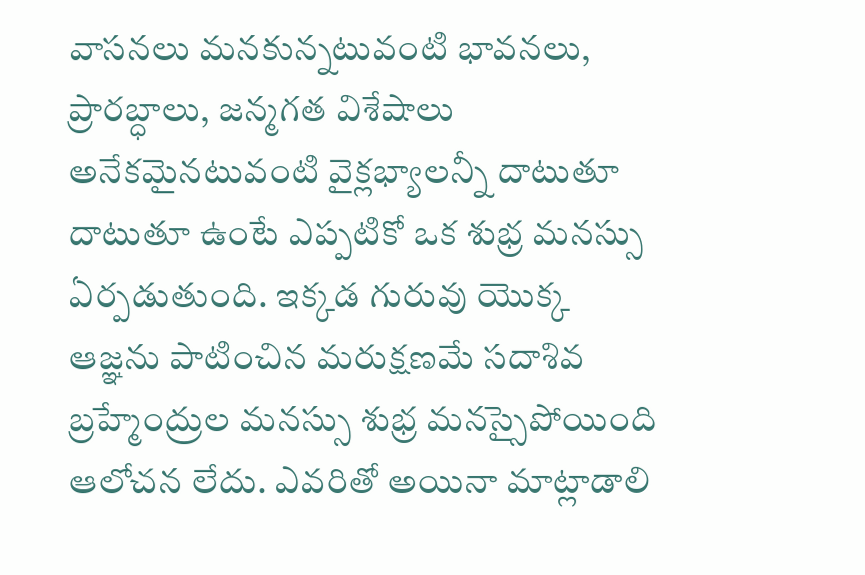వాసనలు మనకున్నటువంటి భావనలు, ప్రారబ్ధాలు, జన్మగత విశేషాలు అనేకమైనటువంటి వైక్లభ్యాలన్నీ దాటుతూ దాటుతూ ఉంటే ఎప్పటికో ఒక శుభ్ర మనస్సు ఏర్పడుతుంది. ఇక్కడ గురువు యొక్క ఆజ్ఞను పాటించిన మరుక్షణమే సదాశివ బ్రహ్మేంద్రుల మనస్సు శుభ్ర మనస్సైపోయింది ఆలోచన లేదు. ఎవరితో అయినా మాట్లాడాలి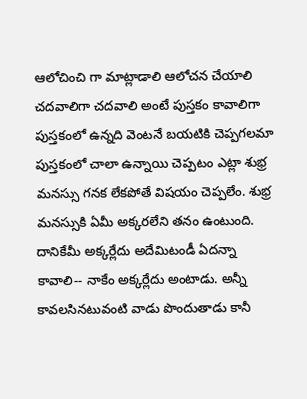ఆలోచించి గా మాట్లాడాలి ఆలోచన చేయాలి చదవాలిగా చదవాలి అంటే పుస్తకం కావాలిగా పుస్తకంలో ఉన్నది వెంటనే బయటికి చెప్పగలమా పుస్తకంలో చాలా ఉన్నాయి చెప్పటం ఎట్లా శుభ్ర మనస్సు గనక లేకపోతే విషయం చెప్పలేం. శుభ్ర మనస్సుకి ఏమీ అక్కరలేని తనం ఉంటుంది. దానికేమీ అక్కర్లేదు అదేమిటండీ ఏదన్నా కావాలి-- నాకేం అక్కర్లేదు అంటాడు. అన్నీ కావలసినటువంటి వాడు పొందుతాడు కానీ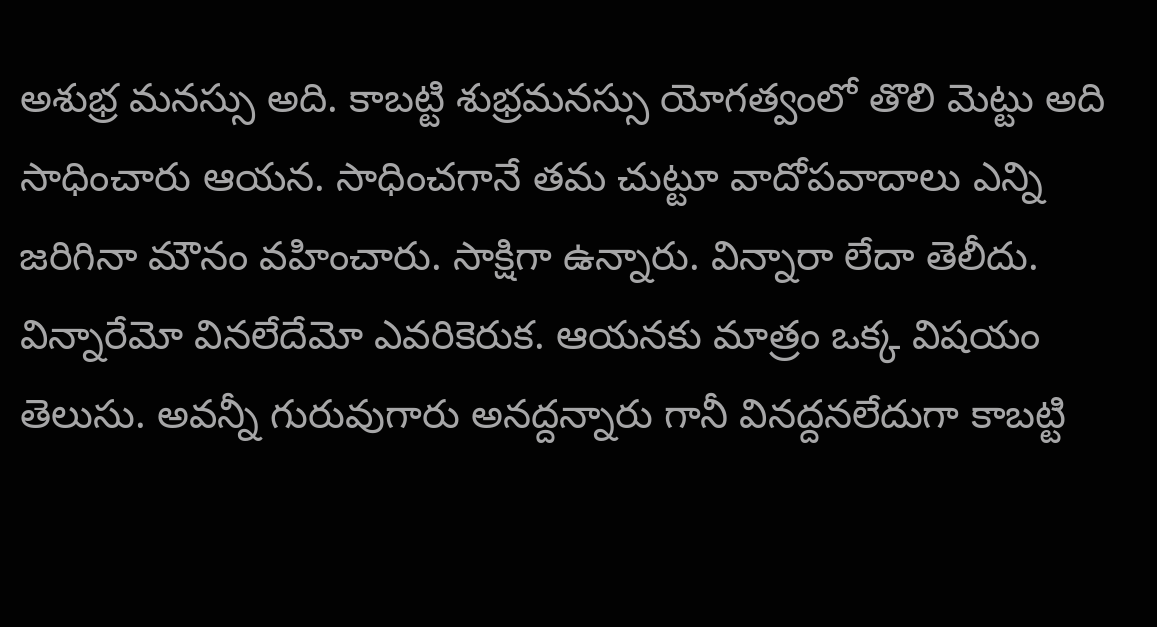అశుభ్ర మనస్సు అది. కాబట్టి శుభ్రమనస్సు యోగత్వంలో తొలి మెట్టు అది సాధించారు ఆయన. సాధించగానే తమ చుట్టూ వాదోపవాదాలు ఎన్ని జరిగినా మౌనం వహించారు. సాక్షిగా ఉన్నారు. విన్నారా లేదా తెలీదు. విన్నారేమో వినలేదేమో ఎవరికెరుక. ఆయనకు మాత్రం ఒక్క విషయం తెలుసు. అవన్నీ గురువుగారు అనద్దన్నారు గానీ వినద్దనలేదుగా కాబట్టి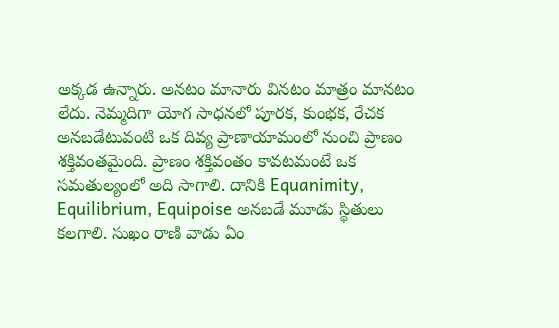అక్కడ ఉన్నారు. అనటం మానారు వినటం మాత్రం మానటం లేదు. నెమ్మదిగా యోగ సాధనలో పూరక, కుంభక, రేచక అనబడేటువంటి ఒక దివ్య ప్రాణాయామంలో నుంచి ప్రాణం శక్తివంతమైంది. ప్రాణం శక్తివంతం కావటమంటే ఒక సమతుల్యంలో అది సాగాలి. దానికి Equanimity, Equilibrium, Equipoise అనబడే మూడు స్థితులు కలగాలి. సుఖం రాణి వాడు ఏం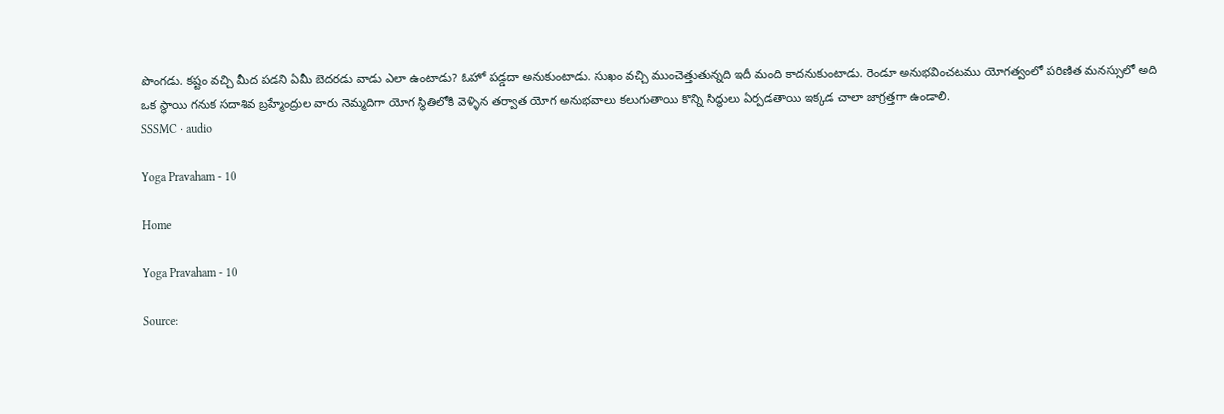పొంగడు. కష్టం వచ్చి మీద పడని ఏమీ బెదరడు వాడు ఎలా ఉంటాడు? ఓహో పడ్డదా అనుకుంటాడు. సుఖం వచ్చి ముంచెత్తుతున్నది ఇదీ మంది కాదనుకుంటాడు. రెండూ అనుభవించటము యోగత్వంలో పరిణిత మనస్సులో అది ఒక స్థాయి గనుక సదాశివ బ్రహ్మేంద్రుల వారు నెమ్మదిగా యోగ స్థితిలోకి వెళ్ళిన తర్వాత యోగ అనుభవాలు కలుగుతాయి కొన్ని సిద్ధులు ఏర్పడతాయి ఇక్కడ చాలా జాగ్రత్తగా ఉండాలి.
SSSMC · audio

Yoga Pravaham - 10

Home

Yoga Pravaham - 10

Source: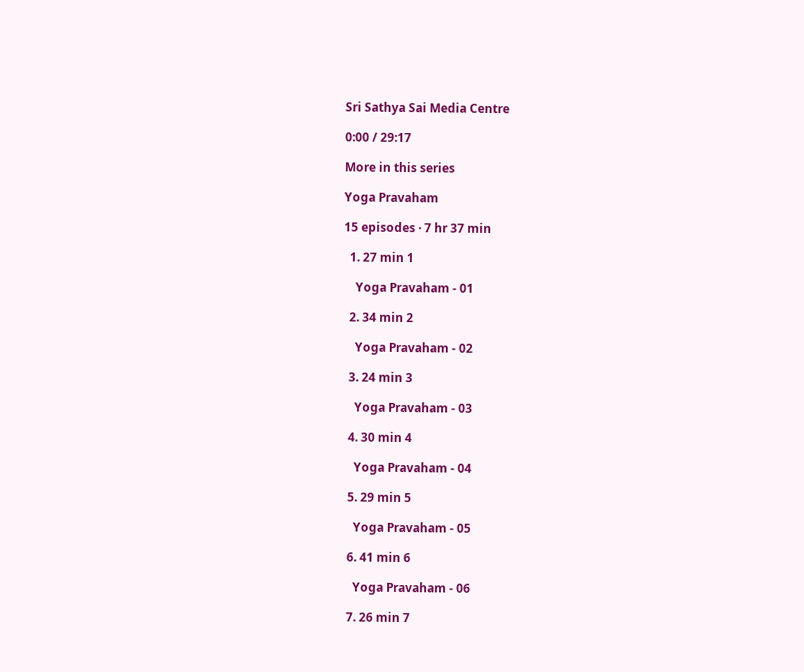Sri Sathya Sai Media Centre

0:00 / 29:17

More in this series

Yoga Pravaham

15 episodes · 7 hr 37 min

  1. 27 min 1

    Yoga Pravaham - 01

  2. 34 min 2

    Yoga Pravaham - 02

  3. 24 min 3

    Yoga Pravaham - 03

  4. 30 min 4

    Yoga Pravaham - 04

  5. 29 min 5

    Yoga Pravaham - 05

  6. 41 min 6

    Yoga Pravaham - 06

  7. 26 min 7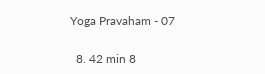Yoga Pravaham - 07

  8. 42 min 8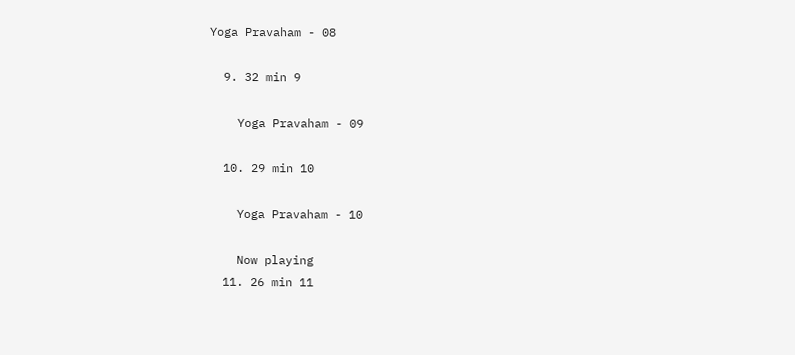Yoga Pravaham - 08

  9. 32 min 9

    Yoga Pravaham - 09

  10. 29 min 10

    Yoga Pravaham - 10

    Now playing
  11. 26 min 11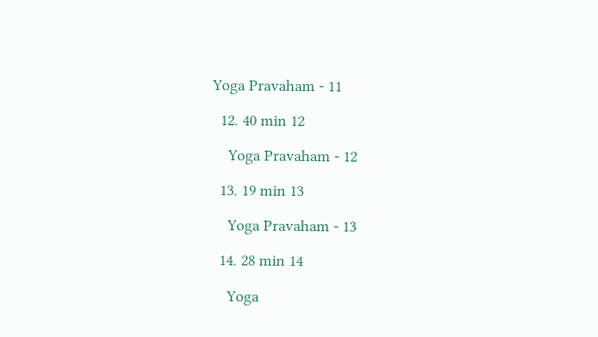Yoga Pravaham - 11

  12. 40 min 12

    Yoga Pravaham - 12

  13. 19 min 13

    Yoga Pravaham - 13

  14. 28 min 14

    Yoga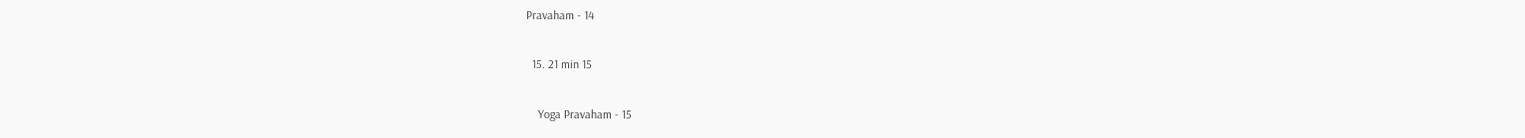Pravaham - 14

  15. 21 min 15

    Yoga Pravaham - 15